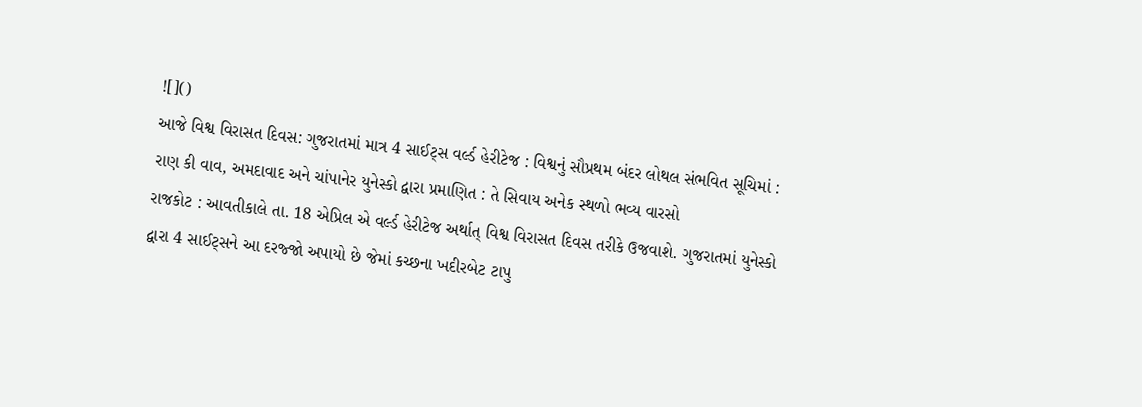![]()
આજે વિશ્વ વિરાસત દિવસ: ગુજરાતમાં માત્ર 4 સાઈટ્સ વર્લ્ડ હેરીટેજ : વિશ્વનું સૌપ્રથમ બંદર લોથલ સંભવિત સૂચિમાં : રાણ કી વાવ, અમદાવાદ અને ચાંપાનેર યુનેસ્કો દ્વારા પ્રમાણિત : તે સિવાય અનેક સ્થળો ભવ્ય વારસો
રાજકોટ : આવતીકાલે તા. 18 એપ્રિલ એ વર્લ્ડ હેરીટેજ અર્થાત્ વિશ્વ વિરાસત દિવસ તરીકે ઉજવાશે. ગુજરાતમાં યુનેસ્કો દ્વારા 4 સાઈટ્સને આ દરજ્જો અપાયો છે જેમાં કચ્છના ખદીરબેટ ટાપુ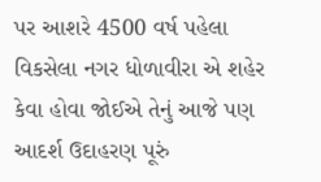પર આશરે 4500 વર્ષ પહેલા વિકસેલા નગર ધોળાવીરા એ શહેર કેવા હોવા જોઈએ તેનું આજે પણ આદર્શ ઉદાહરણ પૂરું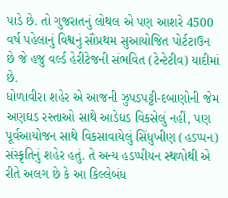પાડે છે. તો ગુજરાતનું લોથલ એ પણ આશરે 4500 વર્ષ પહેલાનું વિશ્વનું સૌપ્રથમ સુઆયોજિત પોર્ટટાઉન છે જે હજુ વર્લ્ડ હેરીટેજની સંભવિત (ટેન્ટેટીવ) યાદીમાં છે.
ધોળાવીરા શહેર એ આજની ઝુપડપટ્ટી-દબાણોની જેમ અણઘડ રસ્તાઓ સાથે આડેધડ વિકસેલું નહીં, પણ પૂર્વઆયોજન સાથે વિકસાવાયેલું સિંધુખીણ (હડપ્પન) સંસ્કૃતિનું શહેર હતું. તે અન્ય હડપ્પીયન સ્થળોથી એ રીતે અલગ છે કે આ કિલ્લેબંધ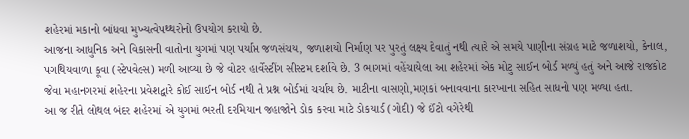શહેરમાં મકાનો બાંધવા મુખ્યત્વેપથ્થરોનો ઉપયોગ કરાયો છે.
આજના આધુનિક અને વિકાસની વાતોના યુગમાં પણ પર્યાપ્ત જળસંચય, જળાશયો નિર્માણ પર પુરતું લક્ષ્ય દેવાતું નથી ત્યારે એ સમયે પાણીના સંગ્રહ માટે જળાશયો, કેનાલ, પગથિયવાળા કૂવા (સ્ટેપવેલ્સ) મળી આવ્યા છે જે વોટર હાર્વેસ્ટીંગ સીસ્ટમ દર્શાવે છે. 3 ભાગમાં વહેંચાયેલા આ શહેરમાં એક મોટુ સાઈન બોર્ડ મળ્યું હતું અને આજે રાજકોટ જેવા મહાનગરમાં શહેરના પ્રવેશદ્વારે કોઈ સાઈન બોર્ડ નથી તે પ્રશ્ન બોર્ડમાં ચર્ચાય છે. માટીના વાસણો,મણકાં બનાવવાના કારખાના સહિત સાધનો પણ મળ્યા હતા.
આ જ રીતે લોથલ બંદર શહેરમાં એ યુગમાં ભરતી દરમિયાન જહાજોને ડોક કરવા માટે ડોકયાર્ડ (ગોદી) જે ઈંટો વગેરેથી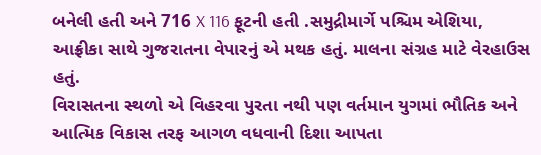બનેલી હતી અને 716 X 116 ફૂટની હતી .સમુદ્રીમાર્ગે પશ્ચિમ એશિયા, આફ્રીકા સાથે ગુજરાતના વેપારનું એ મથક હતું. માલના સંગ્રહ માટે વેરહાઉસ હતું.
વિરાસતના સ્થળો એ વિહરવા પુરતા નથી પણ વર્તમાન યુગમાં ભૌતિક અને આત્મિક વિકાસ તરફ આગળ વધવાની દિશા આપતા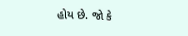હોય છે. જો કે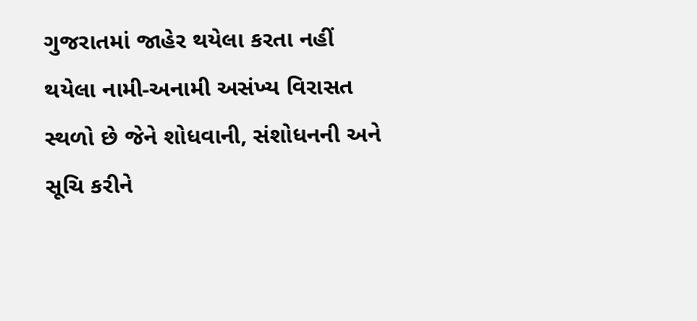ગુજરાતમાં જાહેર થયેલા કરતા નહીં થયેલા નામી-અનામી અસંખ્ય વિરાસત સ્થળો છે જેને શોધવાની, સંશોધનની અને સૂચિ કરીને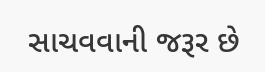સાચવવાની જરૂર છે